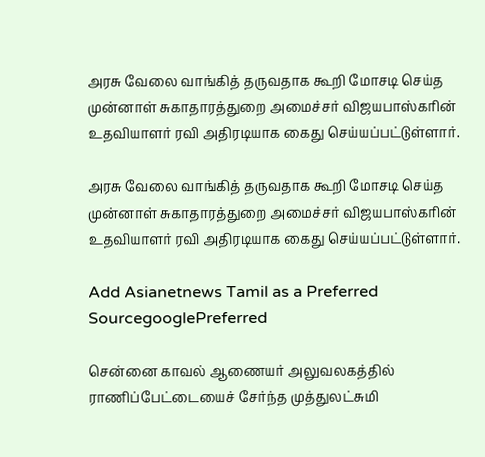அரசு வேலை வாங்கித் தருவதாக கூறி மோசடி செய்த முன்னாள் சுகாதாரத்துறை அமைச்சர் விஜயபாஸ்கரின் உதவியாளர் ரவி அதிரடியாக கைது செய்யப்பட்டுள்ளார்.

அரசு வேலை வாங்கித் தருவதாக கூறி மோசடி செய்த முன்னாள் சுகாதாரத்துறை அமைச்சர் விஜயபாஸ்கரின் உதவியாளர் ரவி அதிரடியாக கைது செய்யப்பட்டுள்ளார்.

Add Asianetnews Tamil as a Preferred SourcegooglePreferred

சென்னை காவல் ஆணையர் அலுவலகத்தில் ராணிப்பேட்டையைச் சேர்ந்த முத்துலட்சுமி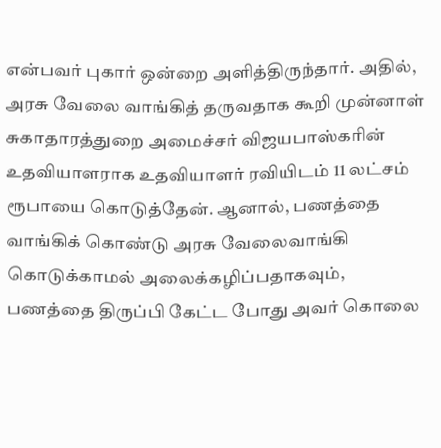என்பவர் புகார் ஒன்றை அளித்திருந்தார். அதில், அரசு வேலை வாங்கித் தருவதாக கூறி முன்னாள் சுகாதாரத்துறை அமைச்சர் விஜயபாஸ்கரின் உதவியாளராக உதவியாளர் ரவியிடம் 11 லட்சம் ரூபாயை கொடுத்தேன். ஆனால், பணத்தை வாங்கிக் கொண்டு அரசு வேலைவாங்கி கொடுக்காமல் அலைக்கழிப்பதாகவும், பணத்தை திருப்பி கேட்ட போது அவர் கொலை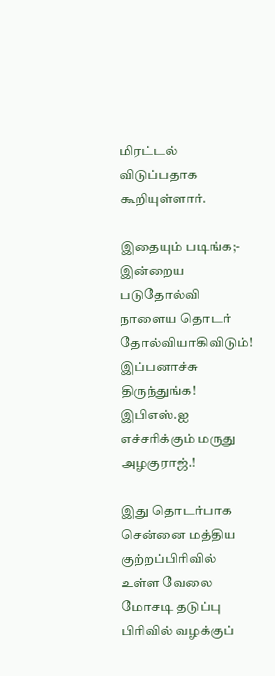மிரட்டல் விடுப்பதாக கூறியுள்ளார்.

இதையும் படிங்க;- இன்றைய படுதோல்வி நாளைய தொடர் தோல்வியாகிவிடும்! இப்பனாச்சு திருந்துங்க! இபிஎஸ்.ஐ எச்சரிக்கும் மருது அழகுராஜ்.!

இது தொடர்பாக சென்னை மத்திய குற்றப்பிரிவில் உள்ள வேலை மோசடி தடுப்பு பிரிவில் வழக்குப்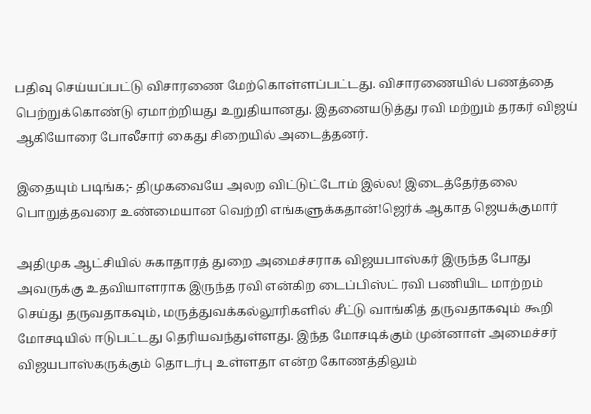பதிவு செய்யப்பட்டு விசாரணை மேற்கொள்ளப்பட்டது. விசாரணையில் பணத்தை பெற்றுக்கொண்டு ஏமாற்றியது உறுதியானது. இதனையடுத்து ரவி மற்றும் தரகர் விஜய் ஆகியோரை போலீசார் கைது சிறையில் அடைத்தனர்.

இதையும் படிங்க;- திமுகவையே அலற விட்டுட்டோம் இல்ல! இடைத்தேர்தலை பொறுத்தவரை உண்மையான வெற்றி எங்களுக்கதான்!ஜெர்க் ஆகாத ஜெயக்குமார்

அதிமுக ஆட்சியில் சுகாதாரத் துறை அமைச்சராக விஜயபாஸ்கர் இருந்த போது அவருக்கு உதவியாளராக இருந்த ரவி என்கிற டைப்பிஸ்ட் ரவி பணியிட மாற்றம் செய்து தருவதாகவும், மருத்துவக்கல்லூரிகளில் சீட்டு வாங்கித் தருவதாகவும் கூறி மோசடியில் ஈடுபட்டது தெரியவந்துள்ளது. இந்த மோசடிக்கும் முன்னாள் அமைச்சர் விஜயபாஸ்கருக்கும் தொடர்பு உள்ளதா என்ற கோணத்திலும்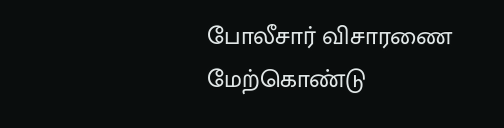போலீசார் விசாரணை மேற்கொண்டு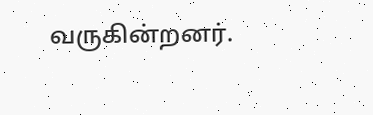வருகின்றனர்.